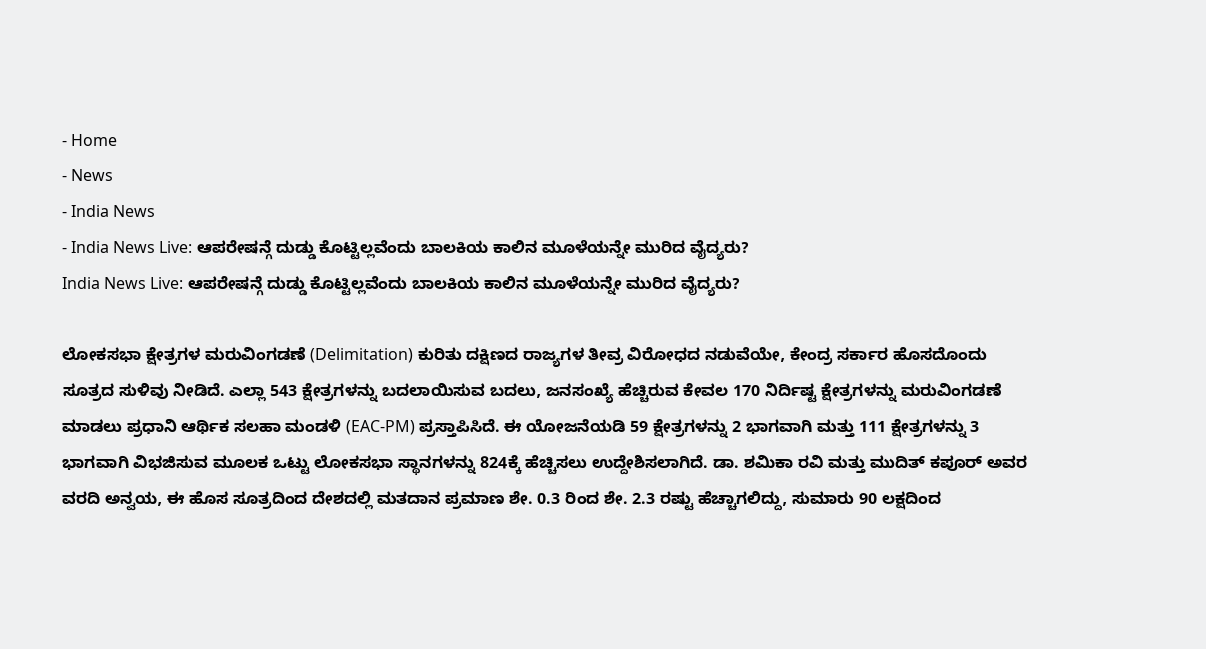- Home
- News
- India News
- India News Live: ಆಪರೇಷನ್ಗೆ ದುಡ್ಡು ಕೊಟ್ಟಿಲ್ಲವೆಂದು ಬಾಲಕಿಯ ಕಾಲಿನ ಮೂಳೆಯನ್ನೇ ಮುರಿದ ವೈದ್ಯರು?
India News Live: ಆಪರೇಷನ್ಗೆ ದುಡ್ಡು ಕೊಟ್ಟಿಲ್ಲವೆಂದು ಬಾಲಕಿಯ ಕಾಲಿನ ಮೂಳೆಯನ್ನೇ ಮುರಿದ ವೈದ್ಯರು?

ಲೋಕಸಭಾ ಕ್ಷೇತ್ರಗಳ ಮರುವಿಂಗಡಣೆ (Delimitation) ಕುರಿತು ದಕ್ಷಿಣದ ರಾಜ್ಯಗಳ ತೀವ್ರ ವಿರೋಧದ ನಡುವೆಯೇ, ಕೇಂದ್ರ ಸರ್ಕಾರ ಹೊಸದೊಂದು ಸೂತ್ರದ ಸುಳಿವು ನೀಡಿದೆ. ಎಲ್ಲಾ 543 ಕ್ಷೇತ್ರಗಳನ್ನು ಬದಲಾಯಿಸುವ ಬದಲು, ಜನಸಂಖ್ಯೆ ಹೆಚ್ಚಿರುವ ಕೇವಲ 170 ನಿರ್ದಿಷ್ಟ ಕ್ಷೇತ್ರಗಳನ್ನು ಮರುವಿಂಗಡಣೆ ಮಾಡಲು ಪ್ರಧಾನಿ ಆರ್ಥಿಕ ಸಲಹಾ ಮಂಡಳಿ (EAC-PM) ಪ್ರಸ್ತಾಪಿಸಿದೆ. ಈ ಯೋಜನೆಯಡಿ 59 ಕ್ಷೇತ್ರಗಳನ್ನು 2 ಭಾಗವಾಗಿ ಮತ್ತು 111 ಕ್ಷೇತ್ರಗಳನ್ನು 3 ಭಾಗವಾಗಿ ವಿಭಜಿಸುವ ಮೂಲಕ ಒಟ್ಟು ಲೋಕಸಭಾ ಸ್ಥಾನಗಳನ್ನು 824ಕ್ಕೆ ಹೆಚ್ಚಿಸಲು ಉದ್ದೇಶಿಸಲಾಗಿದೆ. ಡಾ. ಶಮಿಕಾ ರವಿ ಮತ್ತು ಮುದಿತ್ ಕಪೂರ್ ಅವರ ವರದಿ ಅನ್ವಯ, ಈ ಹೊಸ ಸೂತ್ರದಿಂದ ದೇಶದಲ್ಲಿ ಮತದಾನ ಪ್ರಮಾಣ ಶೇ. 0.3 ರಿಂದ ಶೇ. 2.3 ರಷ್ಟು ಹೆಚ್ಚಾಗಲಿದ್ದು, ಸುಮಾರು 90 ಲಕ್ಷದಿಂದ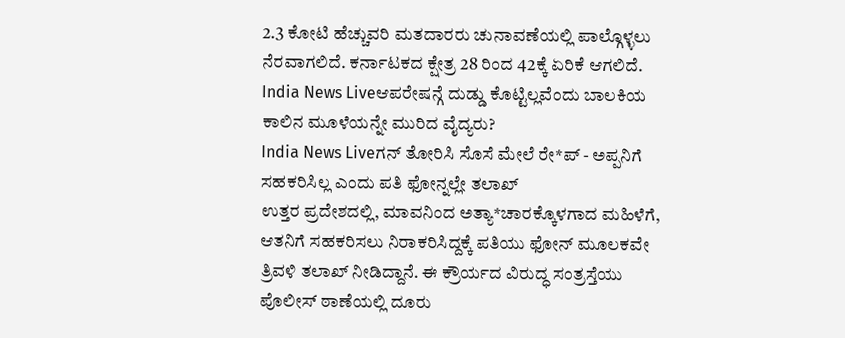2.3 ಕೋಟಿ ಹೆಚ್ಚುವರಿ ಮತದಾರರು ಚುನಾವಣೆಯಲ್ಲಿ ಪಾಲ್ಗೊಳ್ಳಲು ನೆರವಾಗಲಿದೆ. ಕರ್ನಾಟಕದ ಕ್ಷೇತ್ರ 28 ರಿಂದ 42ಕ್ಕೆ ಏರಿಕೆ ಆಗಲಿದೆ.
India News Liveಆಪರೇಷನ್ಗೆ ದುಡ್ಡು ಕೊಟ್ಟಿಲ್ಲವೆಂದು ಬಾಲಕಿಯ ಕಾಲಿನ ಮೂಳೆಯನ್ನೇ ಮುರಿದ ವೈದ್ಯರು?
India News Liveಗನ್ ತೋರಿಸಿ ಸೊಸೆ ಮೇಲೆ ರೇ*ಪ್ - ಅಪ್ಪನಿಗೆ ಸಹಕರಿಸಿಲ್ಲ ಎಂದು ಪತಿ ಫೋನ್ನಲ್ಲೇ ತಲಾಖ್
ಉತ್ತರ ಪ್ರದೇಶದಲ್ಲಿ, ಮಾವನಿಂದ ಅತ್ಯಾ*ಚಾರಕ್ಕೊಳಗಾದ ಮಹಿಳೆಗೆ, ಆತನಿಗೆ ಸಹಕರಿಸಲು ನಿರಾಕರಿಸಿದ್ದಕ್ಕೆ ಪತಿಯು ಫೋನ್ ಮೂಲಕವೇ ತ್ರಿವಳಿ ತಲಾಖ್ ನೀಡಿದ್ದಾನೆ. ಈ ಕ್ರೌರ್ಯದ ವಿರುದ್ಧ ಸಂತ್ರಸ್ತೆಯು ಪೊಲೀಸ್ ಠಾಣೆಯಲ್ಲಿ ದೂರು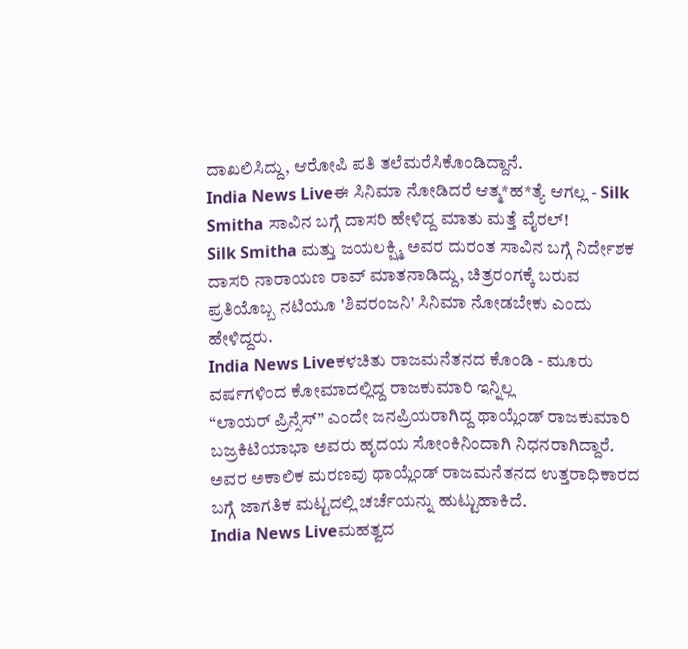ದಾಖಲಿಸಿದ್ದು, ಆರೋಪಿ ಪತಿ ತಲೆಮರೆಸಿಕೊಂಡಿದ್ದಾನೆ.
India News Liveಈ ಸಿನಿಮಾ ನೋಡಿದರೆ ಆತ್ಮ*ಹ*ತ್ಯೆ ಆಗಲ್ಲ - Silk Smitha ಸಾವಿನ ಬಗ್ಗೆ ದಾಸರಿ ಹೇಳಿದ್ದ ಮಾತು ಮತ್ತೆ ವೈರಲ್!
Silk Smitha ಮತ್ತು ಜಯಲಕ್ಷ್ಮಿ ಅವರ ದುರಂತ ಸಾವಿನ ಬಗ್ಗೆ ನಿರ್ದೇಶಕ ದಾಸರಿ ನಾರಾಯಣ ರಾವ್ ಮಾತನಾಡಿದ್ದು, ಚಿತ್ರರಂಗಕ್ಕೆ ಬರುವ ಪ್ರತಿಯೊಬ್ಬ ನಟಿಯೂ 'ಶಿವರಂಜನಿ' ಸಿನಿಮಾ ನೋಡಬೇಕು ಎಂದು ಹೇಳಿದ್ದರು.
India News Liveಕಳಚಿತು ರಾಜಮನೆತನದ ಕೊಂಡಿ - ಮೂರು ವರ್ಷಗಳಿಂದ ಕೋಮಾದಲ್ಲಿದ್ದ ರಾಜಕುಮಾರಿ ಇನ್ನಿಲ್ಲ
“ಲಾಯರ್ ಪ್ರಿನ್ಸೆಸ್” ಎಂದೇ ಜನಪ್ರಿಯರಾಗಿದ್ದ ಥಾಯ್ಲೆಂಡ್ ರಾಜಕುಮಾರಿ ಬಜ್ರಕಿಟಿಯಾಭಾ ಅವರು ಹೃದಯ ಸೋಂಕಿನಿಂದಾಗಿ ನಿಧನರಾಗಿದ್ದಾರೆ. ಅವರ ಅಕಾಲಿಕ ಮರಣವು ಥಾಯ್ಲೆಂಡ್ ರಾಜಮನೆತನದ ಉತ್ತರಾಧಿಕಾರದ ಬಗ್ಗೆ ಜಾಗತಿಕ ಮಟ್ಟದಲ್ಲಿ ಚರ್ಚೆಯನ್ನು ಹುಟ್ಟುಹಾಕಿದೆ.
India News Liveಮಹತ್ವದ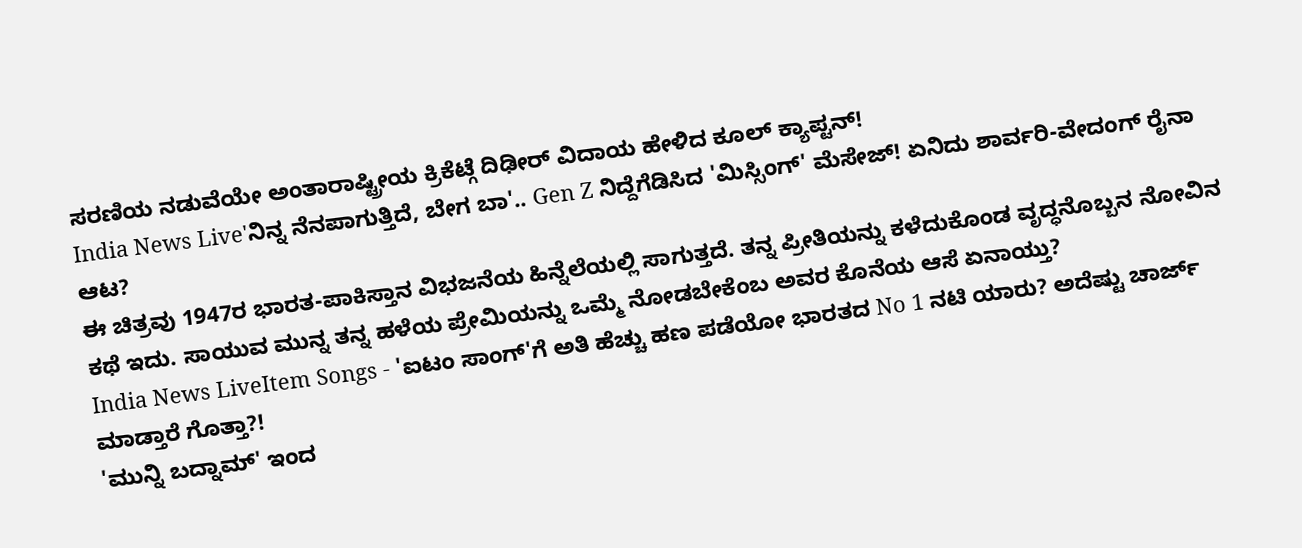ಸರಣಿಯ ನಡುವೆಯೇ ಅಂತಾರಾಷ್ಟ್ರೀಯ ಕ್ರಿಕೆಟ್ಗೆ ದಿಢೀರ್ ವಿದಾಯ ಹೇಳಿದ ಕೂಲ್ ಕ್ಯಾಪ್ಟನ್!
India News Live'ನಿನ್ನ ನೆನಪಾಗುತ್ತಿದೆ, ಬೇಗ ಬಾ'.. Gen Z ನಿದ್ದೆಗೆಡಿಸಿದ 'ಮಿಸ್ಸಿಂಗ್' ಮೆಸೇಜ್! ಏನಿದು ಶಾರ್ವರಿ-ವೇದಂಗ್ ರೈನಾ ಆಟ?
ಈ ಚಿತ್ರವು 1947ರ ಭಾರತ-ಪಾಕಿಸ್ತಾನ ವಿಭಜನೆಯ ಹಿನ್ನೆಲೆಯಲ್ಲಿ ಸಾಗುತ್ತದೆ. ತನ್ನ ಪ್ರೀತಿಯನ್ನು ಕಳೆದುಕೊಂಡ ವೃದ್ಧನೊಬ್ಬನ ನೋವಿನ ಕಥೆ ಇದು. ಸಾಯುವ ಮುನ್ನ ತನ್ನ ಹಳೆಯ ಪ್ರೇಮಿಯನ್ನು ಒಮ್ಮೆ ನೋಡಬೇಕೆಂಬ ಅವರ ಕೊನೆಯ ಆಸೆ ಏನಾಯ್ತು?
India News LiveItem Songs - 'ಐಟಂ ಸಾಂಗ್'ಗೆ ಅತಿ ಹೆಚ್ಚು ಹಣ ಪಡೆಯೋ ಭಾರತದ No 1 ನಟಿ ಯಾರು? ಅದೆಷ್ಟು ಚಾರ್ಜ್ ಮಾಡ್ತಾರೆ ಗೊತ್ತಾ?!
'ಮುನ್ನಿ ಬದ್ನಾಮ್' ಇಂದ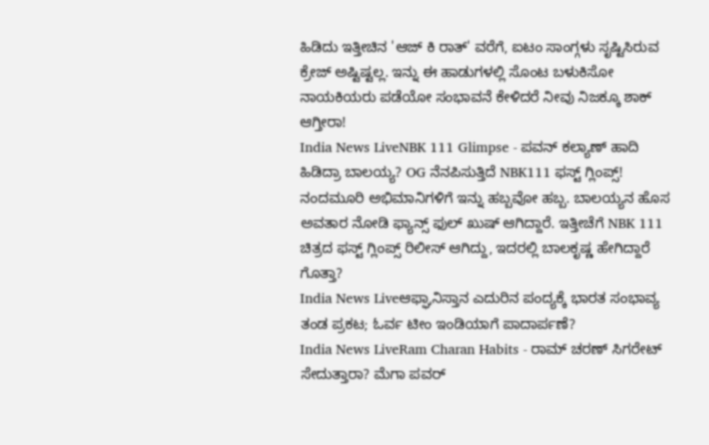ಹಿಡಿದು ಇತ್ತೀಚಿನ 'ಆಜ್ ಕಿ ರಾತ್' ವರೆಗೆ, ಐಟಂ ಸಾಂಗ್ಗಳು ಸೃಷ್ಟಿಸಿರುವ ಕ್ರೇಜ್ ಅಷ್ಟಿಷ್ಟಲ್ಲ. ಇನ್ನು ಈ ಹಾಡುಗಳಲ್ಲಿ ಸೊಂಟ ಬಳುಕಿಸೋ ನಾಯಕಿಯರು ಪಡೆಯೋ ಸಂಭಾವನೆ ಕೇಳಿದರೆ ನೀವು ನಿಜಕ್ಕೂ ಶಾಕ್ ಆಗ್ತೀರಾ!
India News LiveNBK 111 Glimpse - ಪವನ್ ಕಲ್ಯಾಣ್ ಹಾದಿ ಹಿಡಿದ್ರಾ ಬಾಲಯ್ಯ? OG ನೆನಪಿಸುತ್ತಿದೆ NBK111 ಫಸ್ಟ್ ಗ್ಲಿಂಪ್ಸ್!
ನಂದಮೂರಿ ಅಭಿಮಾನಿಗಳಿಗೆ ಇನ್ನು ಹಬ್ಬವೋ ಹಬ್ಬ. ಬಾಲಯ್ಯನ ಹೊಸ ಅವತಾರ ನೋಡಿ ಫ್ಯಾನ್ಸ್ ಫುಲ್ ಖುಷ್ ಆಗಿದ್ದಾರೆ. ಇತ್ತೀಚೆಗೆ NBK 111 ಚಿತ್ರದ ಫಸ್ಟ್ ಗ್ಲಿಂಪ್ಸ್ ರಿಲೀಸ್ ಆಗಿದ್ದು, ಇದರಲ್ಲಿ ಬಾಲಕೃಷ್ಣ ಹೇಗಿದ್ದಾರೆ ಗೊತ್ತಾ?
India News Liveಆಫ್ಘಾನಿಸ್ತಾನ ಎದುರಿನ ಪಂದ್ಯಕ್ಕೆ ಭಾರತ ಸಂಭಾವ್ಯ ತಂಡ ಪ್ರಕಟ; ಓರ್ವ ಟೀಂ ಇಂಡಿಯಾಗೆ ಪಾದಾರ್ಪಣೆ?
India News LiveRam Charan Habits - ರಾಮ್ ಚರಣ್ ಸಿಗರೇಟ್ ಸೇದುತ್ತಾರಾ? ಮೆಗಾ ಪವರ್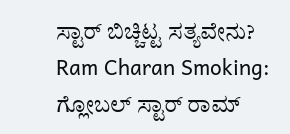ಸ್ಟಾರ್ ಬಿಚ್ಚಿಟ್ಟ ಸತ್ಯವೇನು?
Ram Charan Smoking: ಗ್ಲೋಬಲ್ ಸ್ಟಾರ್ ರಾಮ್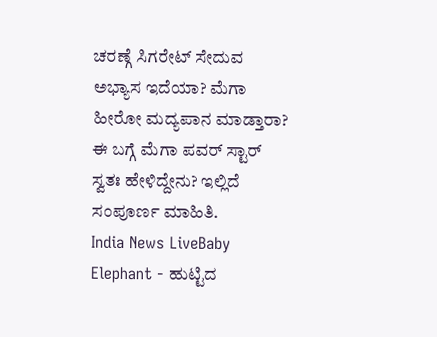ಚರಣ್ಗೆ ಸಿಗರೇಟ್ ಸೇದುವ ಅಭ್ಯಾಸ ಇದೆಯಾ? ಮೆಗಾ ಹೀರೋ ಮದ್ಯಪಾನ ಮಾಡ್ತಾರಾ? ಈ ಬಗ್ಗೆ ಮೆಗಾ ಪವರ್ ಸ್ಟಾರ್ ಸ್ವತಃ ಹೇಳಿದ್ದೇನು? ಇಲ್ಲಿದೆ ಸಂಪೂರ್ಣ ಮಾಹಿತಿ.
India News LiveBaby Elephant - ಹುಟ್ಟಿದ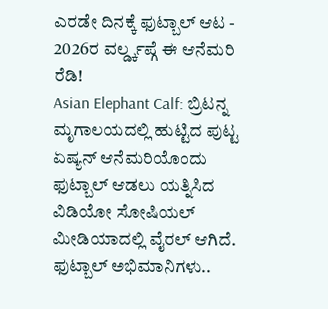ಎರಡೇ ದಿನಕ್ಕೆ ಫುಟ್ಬಾಲ್ ಆಟ - 2026ರ ವರ್ಲ್ಡ್ಕಪ್ಗೆ ಈ ಆನೆಮರಿ ರೆಡಿ!
Asian Elephant Calf: ಬ್ರಿಟನ್ನ ಮೃಗಾಲಯದಲ್ಲಿ ಹುಟ್ಟಿದ ಪುಟ್ಟ ಏಷ್ಯನ್ ಆನೆಮರಿಯೊಂದು ಫುಟ್ಬಾಲ್ ಆಡಲು ಯತ್ನಿಸಿದ ವಿಡಿಯೋ ಸೋಷಿಯಲ್ ಮೀಡಿಯಾದಲ್ಲಿ ವೈರಲ್ ಆಗಿದೆ. ಫುಟ್ಬಾಲ್ ಅಭಿಮಾನಿಗಳು..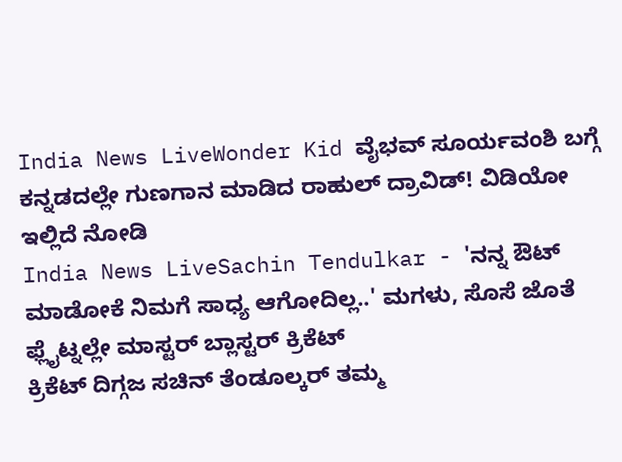India News LiveWonder Kid ವೈಭವ್ ಸೂರ್ಯವಂಶಿ ಬಗ್ಗೆ ಕನ್ನಡದಲ್ಲೇ ಗುಣಗಾನ ಮಾಡಿದ ರಾಹುಲ್ ದ್ರಾವಿಡ್! ವಿಡಿಯೋ ಇಲ್ಲಿದೆ ನೋಡಿ
India News LiveSachin Tendulkar - 'ನನ್ನ ಔಟ್ ಮಾಡೋಕೆ ನಿಮಗೆ ಸಾಧ್ಯ ಆಗೋದಿಲ್ಲ..' ಮಗಳು, ಸೊಸೆ ಜೊತೆ ಫ್ಲೈಟ್ನಲ್ಲೇ ಮಾಸ್ಟರ್ ಬ್ಲಾಸ್ಟರ್ ಕ್ರಿಕೆಟ್
ಕ್ರಿಕೆಟ್ ದಿಗ್ಗಜ ಸಚಿನ್ ತೆಂಡೂಲ್ಕರ್ ತಮ್ಮ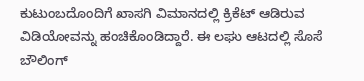ಕುಟುಂಬದೊಂದಿಗೆ ಖಾಸಗಿ ವಿಮಾನದಲ್ಲಿ ಕ್ರಿಕೆಟ್ ಆಡಿರುವ ವಿಡಿಯೋವನ್ನು ಹಂಚಿಕೊಂಡಿದ್ದಾರೆ. ಈ ಲಘು ಆಟದಲ್ಲಿ ಸೊಸೆ ಬೌಲಿಂಗ್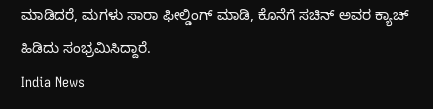ಮಾಡಿದರೆ, ಮಗಳು ಸಾರಾ ಫೀಲ್ಡಿಂಗ್ ಮಾಡಿ, ಕೊನೆಗೆ ಸಚಿನ್ ಅವರ ಕ್ಯಾಚ್ ಹಿಡಿದು ಸಂಭ್ರಮಿಸಿದ್ದಾರೆ.
India News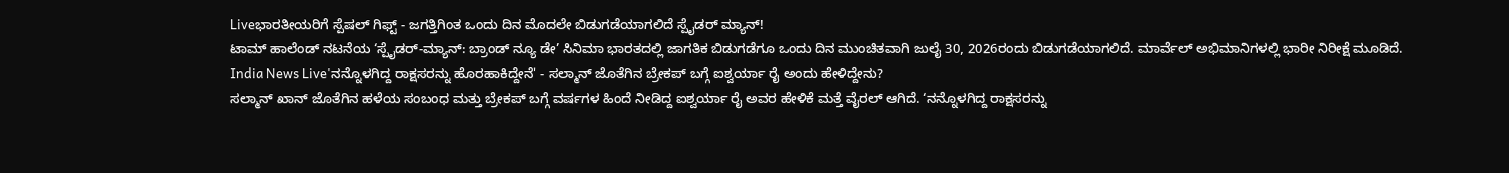Liveಭಾರತೀಯರಿಗೆ ಸ್ಪೆಷಲ್ ಗಿಫ್ಟ್ - ಜಗತ್ತಿಗಿಂತ ಒಂದು ದಿನ ಮೊದಲೇ ಬಿಡುಗಡೆಯಾಗಲಿದೆ ಸ್ಪೈಡರ್ ಮ್ಯಾನ್!
ಟಾಮ್ ಹಾಲೆಂಡ್ ನಟನೆಯ ‘ಸ್ಪೈಡರ್-ಮ್ಯಾನ್: ಬ್ರಾಂಡ್ ನ್ಯೂ ಡೇ’ ಸಿನಿಮಾ ಭಾರತದಲ್ಲಿ ಜಾಗತಿಕ ಬಿಡುಗಡೆಗೂ ಒಂದು ದಿನ ಮುಂಚಿತವಾಗಿ ಜುಲೈ 30, 2026ರಂದು ಬಿಡುಗಡೆಯಾಗಲಿದೆ. ಮಾರ್ವೆಲ್ ಅಭಿಮಾನಿಗಳಲ್ಲಿ ಭಾರೀ ನಿರೀಕ್ಷೆ ಮೂಡಿದೆ.
India News Live'ನನ್ನೊಳಗಿದ್ದ ರಾಕ್ಷಸರನ್ನು ಹೊರಹಾಕಿದ್ದೇನೆ' - ಸಲ್ಮಾನ್ ಜೊತೆಗಿನ ಬ್ರೇಕಪ್ ಬಗ್ಗೆ ಐಶ್ವರ್ಯಾ ರೈ ಅಂದು ಹೇಳಿದ್ದೇನು?
ಸಲ್ಮಾನ್ ಖಾನ್ ಜೊತೆಗಿನ ಹಳೆಯ ಸಂಬಂಧ ಮತ್ತು ಬ್ರೇಕಪ್ ಬಗ್ಗೆ ವರ್ಷಗಳ ಹಿಂದೆ ನೀಡಿದ್ದ ಐಶ್ವರ್ಯಾ ರೈ ಅವರ ಹೇಳಿಕೆ ಮತ್ತೆ ವೈರಲ್ ಆಗಿದೆ. ‘ನನ್ನೊಳಗಿದ್ದ ರಾಕ್ಷಸರನ್ನು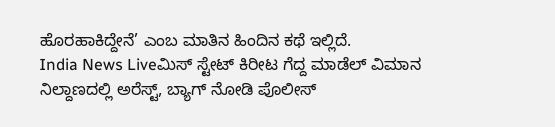ಹೊರಹಾಕಿದ್ದೇನೆ’ ಎಂಬ ಮಾತಿನ ಹಿಂದಿನ ಕಥೆ ಇಲ್ಲಿದೆ.
India News Liveಮಿಸ್ ಸ್ಟೇಟ್ ಕಿರೀಟ ಗೆದ್ದ ಮಾಡೆಲ್ ವಿಮಾನ ನಿಲ್ದಾಣದಲ್ಲಿ ಅರೆಸ್ಟ್, ಬ್ಯಾಗ್ ನೋಡಿ ಪೊಲೀಸ್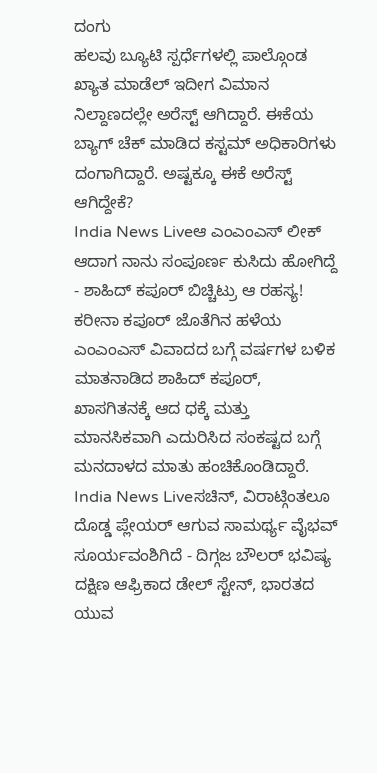ದಂಗು
ಹಲವು ಬ್ಯೂಟಿ ಸ್ಪರ್ಧೆಗಳಲ್ಲಿ ಪಾಲ್ಗೊಂಡ ಖ್ಯಾತ ಮಾಡೆಲ್ ಇದೀಗ ವಿಮಾನ ನಿಲ್ದಾಣದಲ್ಲೇ ಅರೆಸ್ಟ್ ಆಗಿದ್ದಾರೆ. ಈಕೆಯ ಬ್ಯಾಗ್ ಚೆಕ್ ಮಾಡಿದ ಕಸ್ಟಮ್ ಅಧಿಕಾರಿಗಳು ದಂಗಾಗಿದ್ದಾರೆ. ಅಷ್ಟಕ್ಕೂ ಈಕೆ ಅರೆಸ್ಟ್ ಆಗಿದ್ದೇಕೆ?
India News Liveಆ ಎಂಎಂಎಸ್ ಲೀಕ್ ಆದಾಗ ನಾನು ಸಂಪೂರ್ಣ ಕುಸಿದು ಹೋಗಿದ್ದೆ - ಶಾಹಿದ್ ಕಪೂರ್ ಬಿಚ್ಚಿಟ್ರು ಆ ರಹಸ್ಯ!
ಕರೀನಾ ಕಪೂರ್ ಜೊತೆಗಿನ ಹಳೆಯ ಎಂಎಂಎಸ್ ವಿವಾದದ ಬಗ್ಗೆ ವರ್ಷಗಳ ಬಳಿಕ ಮಾತನಾಡಿದ ಶಾಹಿದ್ ಕಪೂರ್, ಖಾಸಗಿತನಕ್ಕೆ ಆದ ಧಕ್ಕೆ ಮತ್ತು ಮಾನಸಿಕವಾಗಿ ಎದುರಿಸಿದ ಸಂಕಷ್ಟದ ಬಗ್ಗೆ ಮನದಾಳದ ಮಾತು ಹಂಚಿಕೊಂಡಿದ್ದಾರೆ.
India News Liveಸಚಿನ್, ವಿರಾಟ್ಗಿಂತಲೂ ದೊಡ್ಡ ಪ್ಲೇಯರ್ ಆಗುವ ಸಾಮರ್ಥ್ಯ ವೈಭವ್ ಸೂರ್ಯವಂಶಿಗಿದೆ - ದಿಗ್ಗಜ ಬೌಲರ್ ಭವಿಷ್ಯ
ದಕ್ಷಿಣ ಆಫ್ರಿಕಾದ ಡೇಲ್ ಸ್ಟೇನ್, ಭಾರತದ ಯುವ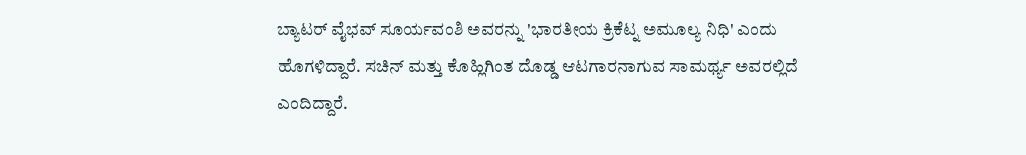ಬ್ಯಾಟರ್ ವೈಭವ್ ಸೂರ್ಯವಂಶಿ ಅವರನ್ನು 'ಭಾರತೀಯ ಕ್ರಿಕೆಟ್ನ ಅಮೂಲ್ಯ ನಿಧಿ' ಎಂದು ಹೊಗಳಿದ್ದಾರೆ. ಸಚಿನ್ ಮತ್ತು ಕೊಹ್ಲಿಗಿಂತ ದೊಡ್ಡ ಆಟಗಾರನಾಗುವ ಸಾಮರ್ಥ್ಯ ಅವರಲ್ಲಿದೆ ಎಂದಿದ್ದಾರೆ.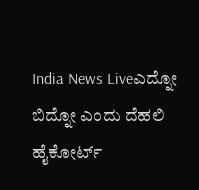India News Liveಎದ್ನೋ ಬಿದ್ನೋ ಎಂದು ದೆಹಲಿ ಹೈಕೋರ್ಟ್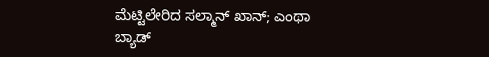ಮೆಟ್ಟಿಲೇರಿದ ಸಲ್ಮಾನ್ ಖಾನ್; ಎಂಥಾ ಬ್ಯಾಡ್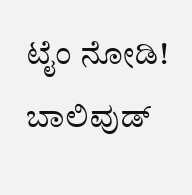ಟೈಂ ನೋಡಿ!
ಬಾಲಿವುಡ್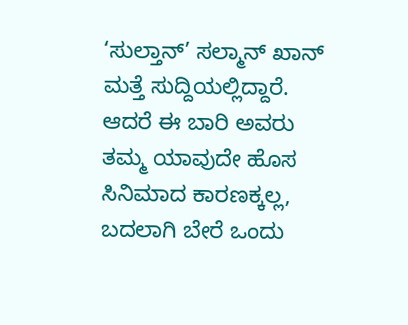‘ಸುಲ್ತಾನ್’ ಸಲ್ಮಾನ್ ಖಾನ್ ಮತ್ತೆ ಸುದ್ದಿಯಲ್ಲಿದ್ದಾರೆ. ಆದರೆ ಈ ಬಾರಿ ಅವರು ತಮ್ಮ ಯಾವುದೇ ಹೊಸ ಸಿನಿಮಾದ ಕಾರಣಕ್ಕಲ್ಲ, ಬದಲಾಗಿ ಬೇರೆ ಒಂದು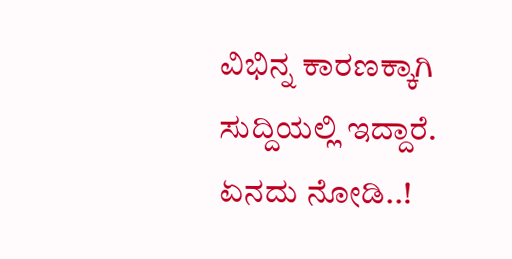ವಿಭಿನ್ನ ಕಾರಣಕ್ಕಾಗಿ ಸುದ್ದಿಯಲ್ಲಿ ಇದ್ದಾರೆ. ಏನದು ನೋಡಿ..!